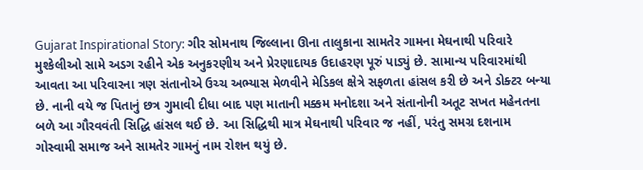Gujarat Inspirational Story: ગીર સોમનાથ જિલ્લાના ઊના તાલુકાના સામતેર ગામના મેઘનાથી પરિવારે મુશ્કેલીઓ સામે અડગ રહીને એક અનુકરણીય અને પ્રેરણાદાયક ઉદાહરણ પૂરું પાડ્યું છે. સામાન્ય પરિવારમાંથી આવતા આ પરિવારના ત્રણ સંતાનોએ ઉચ્ચ અભ્યાસ મેળવીને મેડિકલ ક્ષેત્રે સફળતા હાંસલ કરી છે અને ડોક્ટર બન્યા છે. નાની વયે જ પિતાનું છત્ર ગુમાવી દીધા બાદ પણ માતાની મક્કમ મનોદશા અને સંતાનોની અતૂટ સખત મહેનતના બળે આ ગૌરવવંતી સિદ્ધિ હાંસલ થઈ છે. આ સિદ્ધિથી માત્ર મેઘનાથી પરિવાર જ નહીં, પરંતુ સમગ્ર દશનામ ગોસ્વામી સમાજ અને સામતેર ગામનું નામ રોશન થયું છે.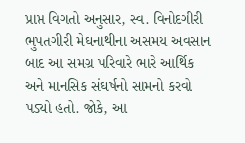પ્રાપ્ત વિગતો અનુસાર, સ્વ. વિનોદગીરી ભુપતગીરી મેઘનાથીના અસમય અવસાન બાદ આ સમગ્ર પરિવારે ભારે આર્થિક અને માનસિક સંઘર્ષનો સામનો કરવો પડ્યો હતો. જોકે, આ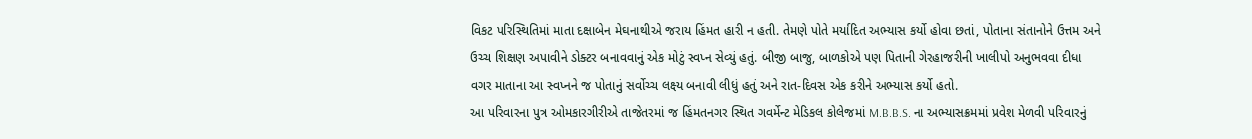વિકટ પરિસ્થિતિમાં માતા દક્ષાબેન મેઘનાથીએ જરાય હિંમત હારી ન હતી. તેમણે પોતે મર્યાદિત અભ્યાસ કર્યો હોવા છતાં, પોતાના સંતાનોને ઉત્તમ અને ઉચ્ચ શિક્ષણ અપાવીને ડોક્ટર બનાવવાનું એક મોટું સ્વપ્ન સેવ્યું હતું. બીજી બાજુ, બાળકોએ પણ પિતાની ગેરહાજરીની ખાલીપો અનુભવવા દીધા વગર માતાના આ સ્વપ્નને જ પોતાનું સર્વોચ્ચ લક્ષ્ય બનાવી લીધું હતું અને રાત-દિવસ એક કરીને અભ્યાસ કર્યો હતો.
આ પરિવારના પુત્ર ઓમકારગીરીએ તાજેતરમાં જ હિંમતનગર સ્થિત ગવર્મેન્ટ મેડિકલ કોલેજમાં M.B.B.S. ના અભ્યાસક્રમમાં પ્રવેશ મેળવી પરિવારનું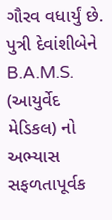ગૌરવ વધાર્યું છે. પુત્રી દેવાંશીબેને B.A.M.S. (આયુર્વેદ મેડિકલ) નો અભ્યાસ સફળતાપૂર્વક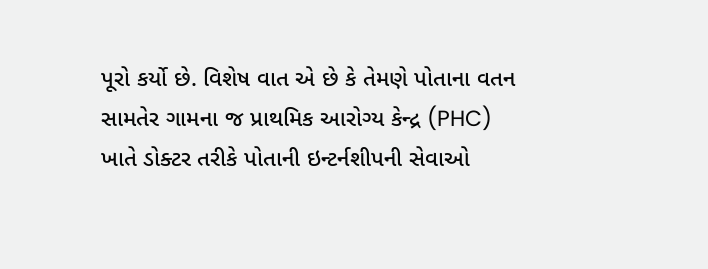પૂરો કર્યો છે. વિશેષ વાત એ છે કે તેમણે પોતાના વતન સામતેર ગામના જ પ્રાથમિક આરોગ્ય કેન્દ્ર (PHC) ખાતે ડોક્ટર તરીકે પોતાની ઇન્ટર્નશીપની સેવાઓ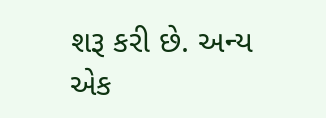શરૂ કરી છે. અન્ય એક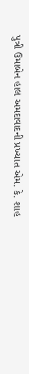પુત્રી ઉમાબેન હાલ અમદાવાદની પ્રખ્યાત એમ. કે. શાહ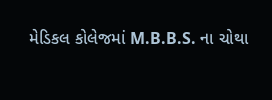મેડિકલ કોલેજમાં M.B.B.S. ના ચોથા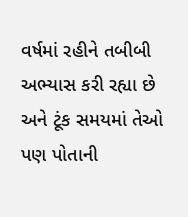વર્ષમાં રહીને તબીબી અભ્યાસ કરી રહ્યા છે અને ટૂંક સમયમાં તેઓ પણ પોતાની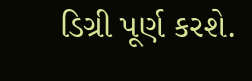ડિગ્રી પૂર્ણ કરશે.